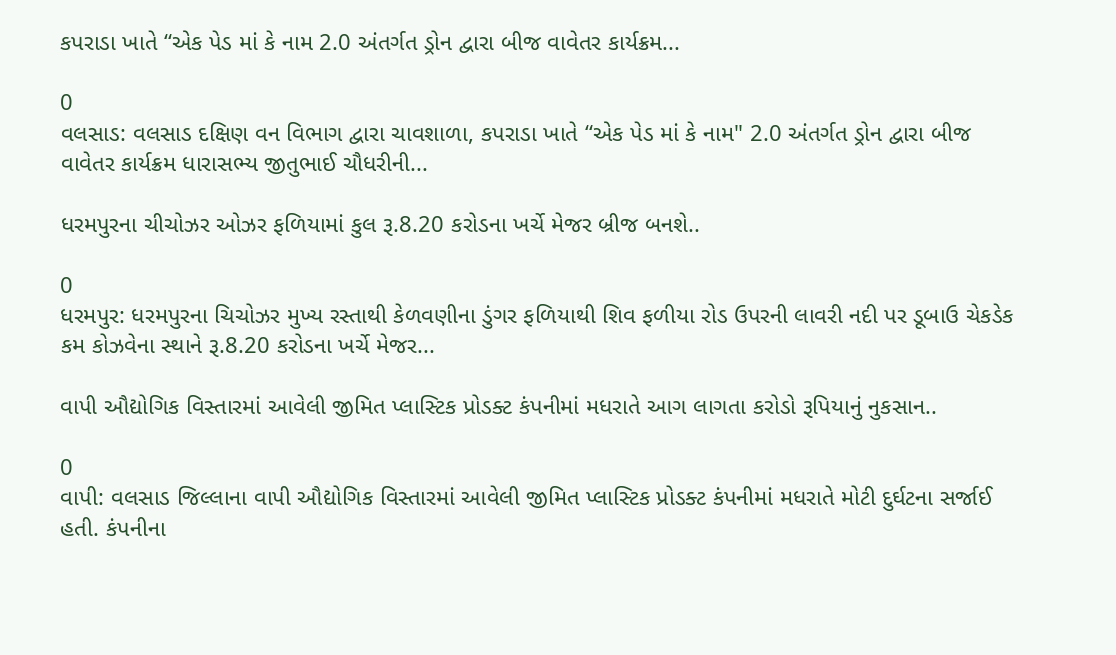કપરાડા ખાતે “એક પેડ માં કે નામ 2.0 અંતર્ગત ડ્રોન દ્વારા બીજ વાવેતર કાર્યક્રમ...

0
વલસાડ: વલસાડ દક્ષિણ વન વિભાગ દ્વારા ચાવશાળા, કપરાડા ખાતે “એક પેડ માં કે નામ" 2.0 અંતર્ગત ડ્રોન દ્વારા બીજ વાવેતર કાર્યક્રમ ધારાસભ્ય જીતુભાઈ ચૌધરીની...

ધરમપુરના ચીચોઝર ઓઝર ફળિયામાં કુલ રૂ.8.20 કરોડના ખર્ચે મેજર બ્રીજ બનશે..

0
ધરમપુર: ધરમપુરના ચિચોઝર મુખ્ય રસ્તાથી કેળવણીના ડુંગર ફળિયાથી શિવ ફળીયા રોડ ઉપરની લાવરી નદી પર ડૂબાઉ ચેકડેક કમ કોઝવેના સ્થાને રૂ.8.20 કરોડના ખર્ચે મેજર...

વાપી ઔદ્યોગિક વિસ્તારમાં આવેલી જીમિત પ્લાસ્ટિક પ્રોડક્ટ કંપનીમાં મધરાતે આગ લાગતા કરોડો રૂપિયાનું નુકસાન..

0
વાપી: વલસાડ જિલ્લાના વાપી ઔદ્યોગિક વિસ્તારમાં આવેલી જીમિત પ્લાસ્ટિક પ્રોડક્ટ કંપનીમાં મધરાતે મોટી દુર્ઘટના સર્જાઈ હતી. કંપનીના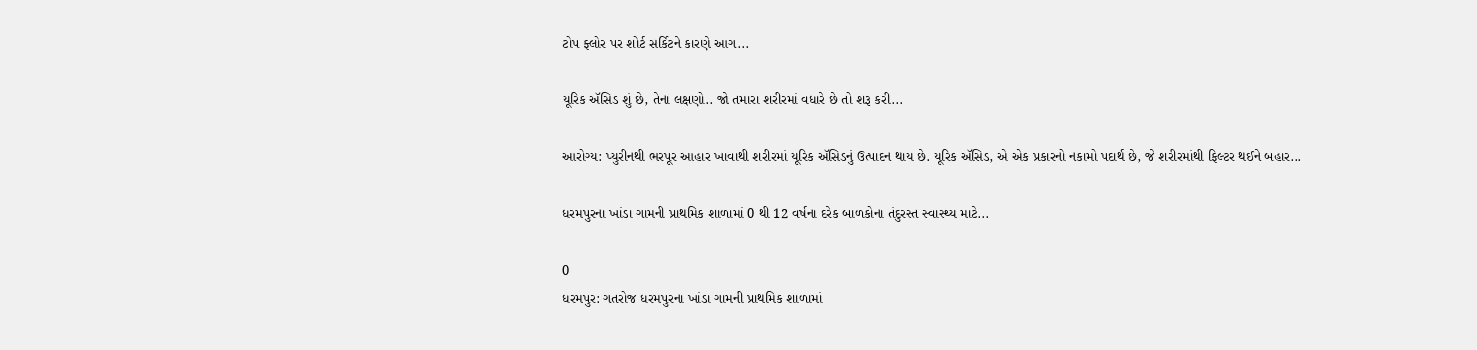ટોપ ફ્લોર પર શોર્ટ સર્કિટને કારણે આગ...

યૂરિક ઍસિડ શું છે, તેના લક્ષણો.. જો તમારા શરીરમાં વધારે છે તો શરૂ કરી...

આરોગ્ય: પ્યુરીનથી ભરપૂર આહાર ખાવાથી શરીરમાં યૂરિક ઍસિડનું ઉત્પાદન થાય છે. યૂરિક ઍસિડ, એ એક પ્રકારનો નકામો પદાર્થ છે, જે શરીરમાંથી ફિલ્ટર થઈને બહાર...

ધરમપુરના ખાંડા ગામની પ્રાથમિક શાળામાં 0 થી 12 વર્ષના દરેક બાળકોના તંદુરસ્ત સ્વાસ્થ્ય માટે...

0
ધરમપુર: ગતરોજ ધરમપુરના ખાંડા ગામની પ્રાથમિક શાળામાં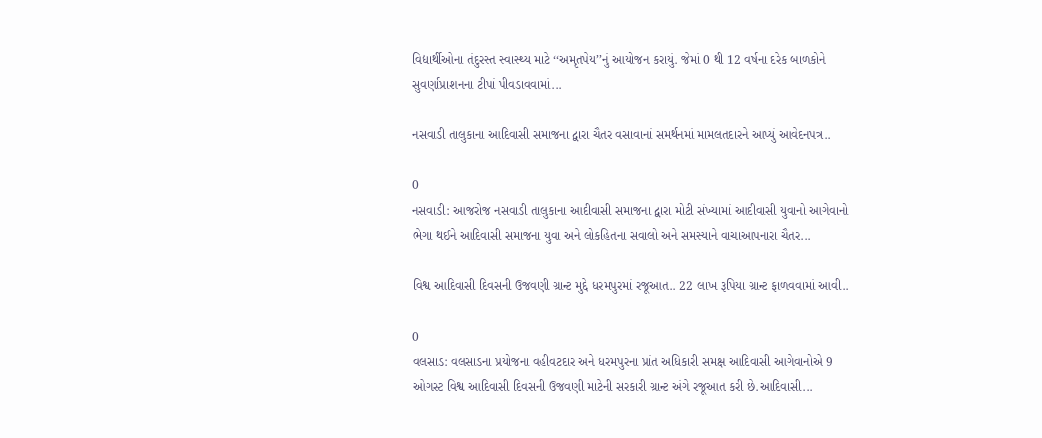વિદ્યાર્થીઓના તંદુરસ્ત સ્વાસ્થ્ય માટે ‘‘અમૃતપેય’’નું આયોજન કરાયું. જેમાં 0 થી 12 વર્ષના દરેક બાળકોને સુવર્ણાપ્રાશનના ટીપાં પીવડાવવામાં...

નસવાડી તાલુકાના આદિવાસી સમાજના દ્વારા ચૈતર વસાવાનાં સમર્થનમાં મામલતદારને આપ્યું આવેદનપત્ર..

0
નસવાડી: આજરોજ નસવાડી તાલુકાના આદીવાસી સમાજના દ્વારા મોટી સંખ્યામાં આદીવાસી યુવાનો આગેવાનો ભેગા થઈને આદિવાસી સમાજના યુવા અને લોકહિતના સવાલો અને સમસ્યાને વાચાઆપનારા ચૈતર...

વિશ્વ આદિવાસી દિવસની ઉજવણી ગ્રાન્ટ મુદ્દે ધરમપુરમાં રજૂઆત.. 22 લાખ રૂપિયા ગ્રાન્ટ ફાળવવામાં આવી..

0
વલસાડ: વલસાડના પ્રયોજના વહીવટદાર અને ધરમપુરના પ્રાંત અધિકારી સમક્ષ આદિવાસી આગેવાનોએ 9 ઓગસ્ટ વિશ્વ આદિવાસી દિવસની ઉજવણી માટેની સરકારી ગ્રાન્ટ અંગે રજૂઆત કરી છે.આદિવાસી...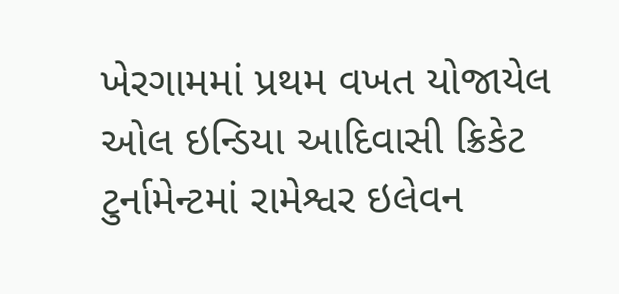ખેરગામમાં પ્રથમ વખત યોજાયેલ ઓલ ઇન્ડિયા આદિવાસી ક્રિકેટ ટુર્નામેન્ટમાં રામેશ્વર ઇલેવન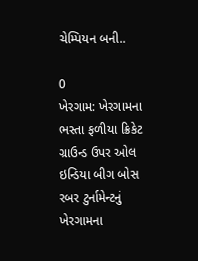ચેમ્પિયન બની..

0
ખેરગામ: ખેરગામના ભસ્તા ફળીયા ક્રિકેટ ગ્રાઉન્ડ ઉપર ઓલ ઇન્ડિયા બીગ બોસ રબર ટુર્નામેન્ટનું ખેરગામના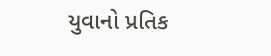યુવાનો પ્રતિક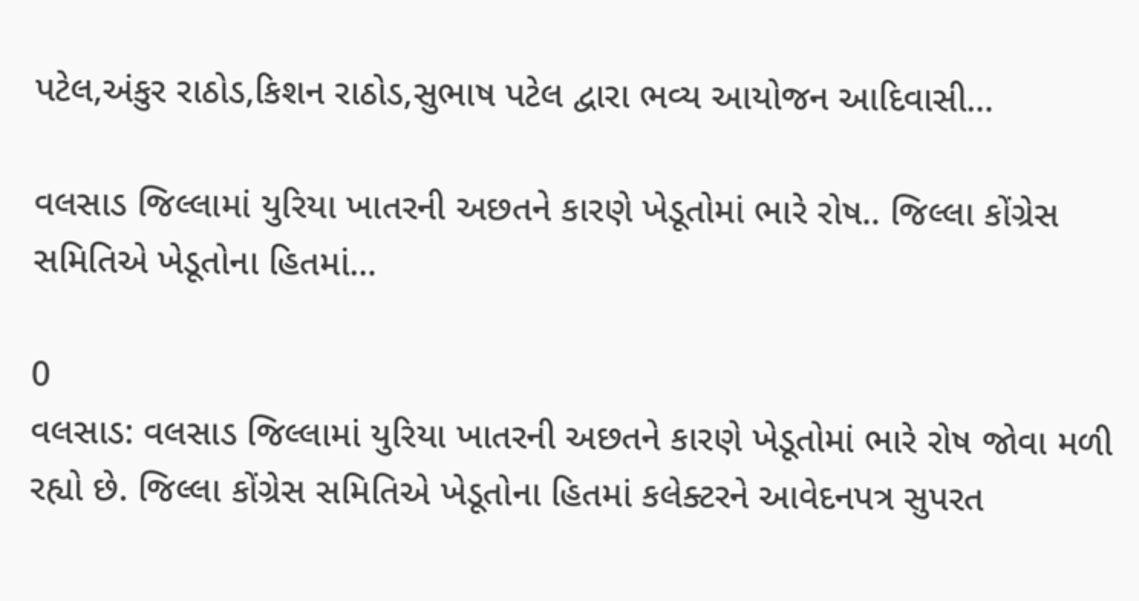પટેલ,અંકુર રાઠોડ,કિશન રાઠોડ,સુભાષ પટેલ દ્વારા ભવ્ય આયોજન આદિવાસી...

વલસાડ જિલ્લામાં યુરિયા ખાતરની અછતને કારણે ખેડૂતોમાં ભારે રોષ.. જિલ્લા કોંગ્રેસ સમિતિએ ખેડૂતોના હિતમાં...

0
વલસાડ: વલસાડ જિલ્લામાં યુરિયા ખાતરની અછતને કારણે ખેડૂતોમાં ભારે રોષ જોવા મળી રહ્યો છે. જિલ્લા કોંગ્રેસ સમિતિએ ખેડૂતોના હિતમાં કલેક્ટરને આવેદનપત્ર સુપરત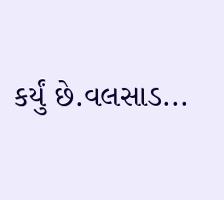કર્યું છે.વલસાડ...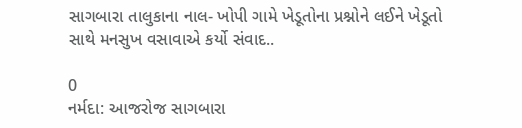સાગબારા તાલુકાના નાલ- ખોપી ગામે ખેડૂતોના પ્રશ્નોને લઈને ખેડૂતો સાથે મનસુખ વસાવાએ કર્યો સંવાદ..

0
નર્મદા: આજરોજ સાગબારા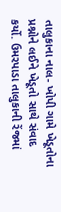તાલુકાના નાલ- ખોપી ગામે ખેડૂતોના પ્રશ્નોને લઈને ખેડૂતો સાથે સંવાદ કર્યો. ઉમરપાડા તાલુકાની રેંજમાં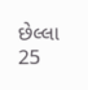છેલ્લા 25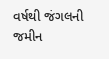વર્ષથી જંગલની જમીન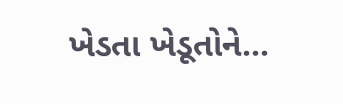ખેડતા ખેડૂતોને...